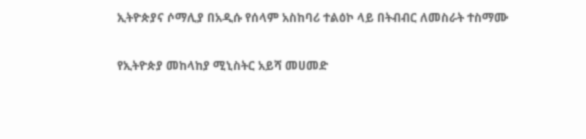ኢትዮጵያና ሶማሊያ በአዲሱ የሰላም አስከባሪ ተልዕኮ ላይ በትብብር ለመስራት ተስማሙ

የኢትዮጵያ መከላከያ ሚኒስትር አይሻ መሀመድ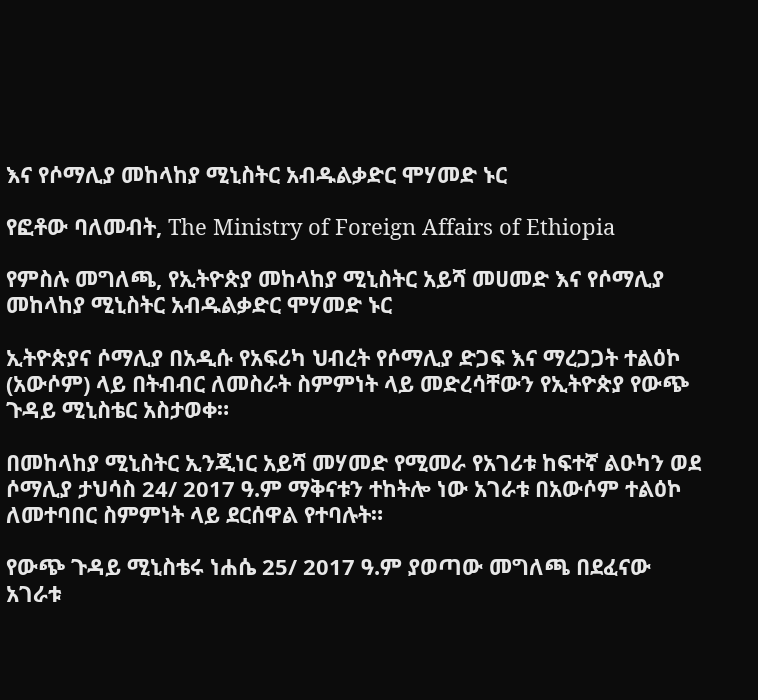እና የሶማሊያ መከላከያ ሚኒስትር አብዱልቃድር ሞሃመድ ኑር

የፎቶው ባለመብት, The Ministry of Foreign Affairs of Ethiopia

የምስሉ መግለጫ, የኢትዮጵያ መከላከያ ሚኒስትር አይሻ መሀመድ እና የሶማሊያ መከላከያ ሚኒስትር አብዱልቃድር ሞሃመድ ኑር

ኢትዮጵያና ሶማሊያ በአዲሱ የአፍሪካ ህብረት የሶማሊያ ድጋፍ እና ማረጋጋት ተልዕኮ (አውሶም) ላይ በትብብር ለመስራት ስምምነት ላይ መድረሳቸውን የኢትዮጵያ የውጭ ጉዳይ ሚኒስቴር አስታወቀ።

በመከላከያ ሚኒስትር ኢንጂነር አይሻ መሃመድ የሚመራ የአገሪቱ ከፍተኛ ልዑካን ወደ ሶማሊያ ታህሳስ 24/ 2017 ዓ.ም ማቅናቱን ተከትሎ ነው አገራቱ በአውሶም ተልዕኮ ለመተባበር ስምምነት ላይ ደርሰዋል የተባሉት።

የውጭ ጉዳይ ሚኒስቴሩ ነሐሴ 25/ 2017 ዓ.ም ያወጣው መግለጫ በደፈናው አገራቱ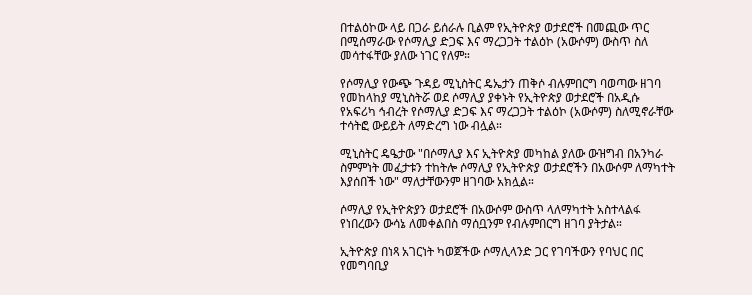በተልዕኮው ላይ በጋራ ይሰራሉ ቢልም የኢትዮጵያ ወታደሮች በመጪው ጥር በሚሰማራው የሶማሊያ ድጋፍ እና ማረጋጋት ተልዕኮ (አውሶም) ውስጥ ስለ መሳተፋቸው ያለው ነገር የለም።

የሶማሊያ የውጭ ጉዳይ ሚኒስትር ዴኤታን ጠቅሶ ብሉምበርግ ባወጣው ዘገባ የመከላከያ ሚኒስትሯ ወደ ሶማሊያ ያቀኑት የኢትዮጵያ ወታደሮች በአዲሱ የአፍሪካ ኅብረት የሶማሊያ ድጋፍ እና ማረጋጋት ተልዕኮ (አውሶም) ስለሚኖራቸው ተሳትፎ ውይይት ለማድረግ ነው ብሏል።

ሚኒስትር ዴዔታው "በሶማሊያ እና ኢትዮጵያ መካከል ያለው ውዝግብ በአንካራ ስምምነት መፈታቱን ተከትሎ ሶማሊያ የኢትዮጵያ ወታደሮችን በአውሶም ለማካተት እያሰበች ነው" ማለታቸውንም ዘገባው አክሏል።

ሶማሊያ የኢትዮጵያን ወታደሮች በአውሶም ውስጥ ላለማካተት አስተላልፋ የነበረውን ውሳኔ ለመቀልበስ ማሰቧንም የብሉምበርግ ዘገባ ያትታል።

ኢትዮጵያ በነጻ አገርነት ካወጀችው ሶማሊላንድ ጋር የገባችውን የባህር በር የመግባቢያ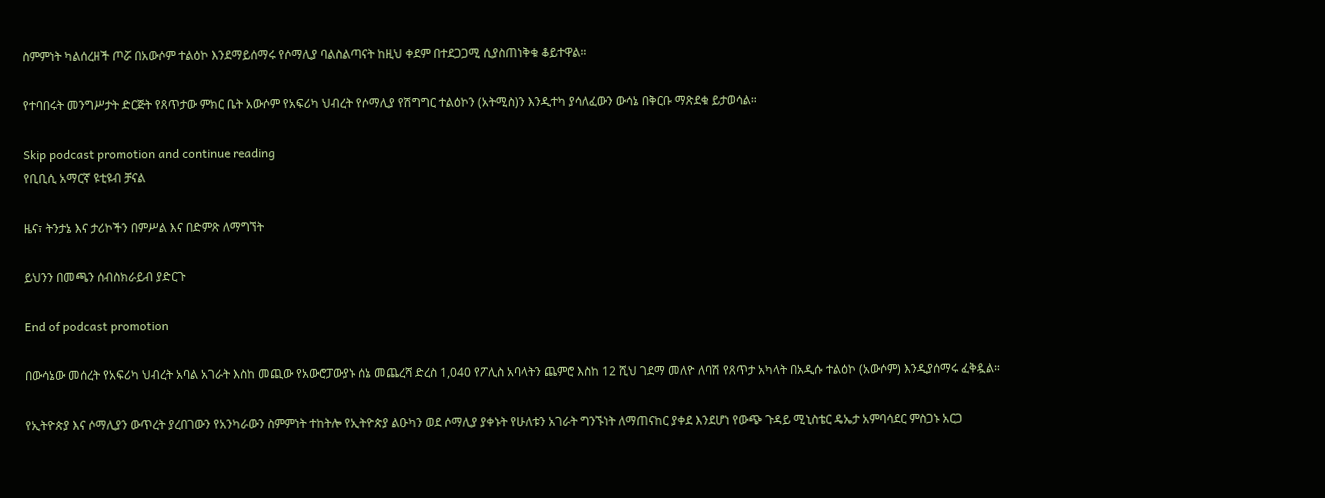ስምምነት ካልሰረዘች ጦሯ በአውሶም ተልዕኮ እንደማይሰማሩ የሶማሊያ ባልስልጣናት ከዚህ ቀደም በተደጋጋሚ ሲያስጠነቅቁ ቆይተዋል።

የተባበሩት መንግሥታት ድርጅት የጸጥታው ምክር ቤት አውሶም የአፍሪካ ህብረት የሶማሊያ የሽግግር ተልዕኮን (አትሚስ)ን እንዲተካ ያሳለፈውን ውሳኔ በቅርቡ ማጽደቁ ይታወሳል።

Skip podcast promotion and continue reading
የቢቢሲ አማርኛ ዩቲዩብ ቻናል

ዜና፣ ትንታኔ እና ታሪኮችን በምሥል እና በድምጽ ለማግኘት

ይህንን በመጫን ሰብስክራይብ ያድርጉ

End of podcast promotion

በውሳኔው መሰረት የአፍሪካ ህብረት አባል አገራት እስከ መጪው የአውሮፓውያኑ ሰኔ መጨረሻ ድረስ 1,040 የፖሊስ አባላትን ጨምሮ እስከ 12 ሺህ ገደማ መለዮ ለባሽ የጸጥታ አካላት በአዲሱ ተልዕኮ (አውሶም) እንዲያሰማሩ ፈቅዷል።

የኢትዮጵያ እና ሶማሊያን ውጥረት ያረበገውን የአንካራውን ስምምነት ተከትሎ የኢትዮጵያ ልዑካን ወደ ሶማሊያ ያቀኑት የሁለቱን አገራት ግንኙነት ለማጠናከር ያቀደ እንደሆነ የውጭ ጉዳይ ሚኒስቴር ዴኤታ አምባሳደር ምስጋኑ አርጋ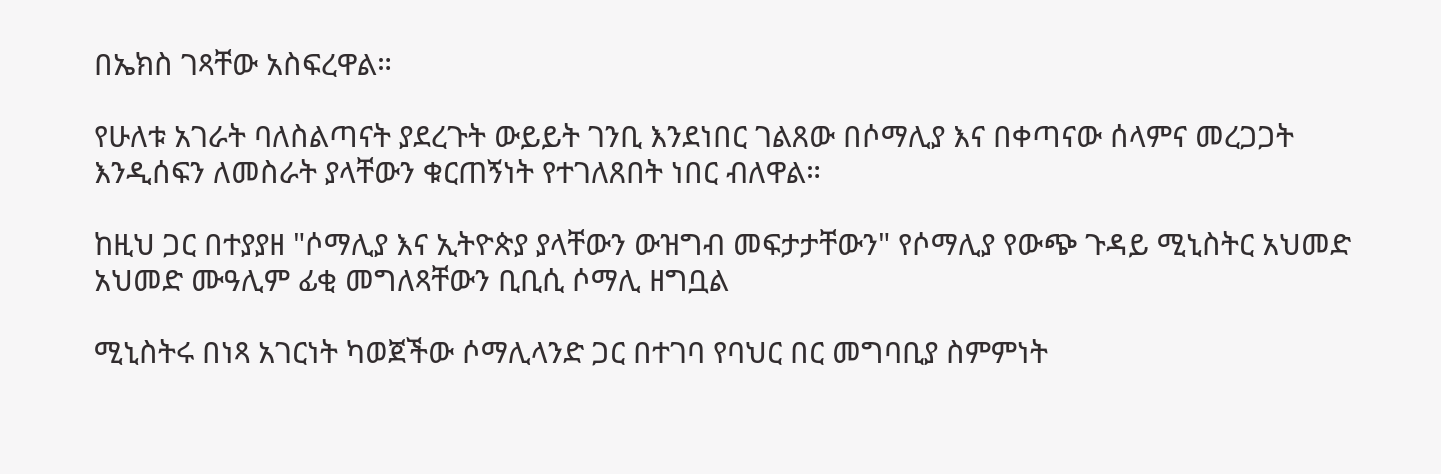በኤክስ ገጻቸው አስፍረዋል።

የሁለቱ አገራት ባለስልጣናት ያደረጉት ውይይት ገንቢ እንደነበር ገልጸው በሶማሊያ እና በቀጣናው ሰላምና መረጋጋት እንዲሰፍን ለመስራት ያላቸውን ቁርጠኝነት የተገለጸበት ነበር ብለዋል።

ከዚህ ጋር በተያያዘ "ሶማሊያ እና ኢትዮጵያ ያላቸውን ውዝግብ መፍታታቸውን" የሶማሊያ የውጭ ጉዳይ ሚኒስትር አህመድ አህመድ ሙዓሊም ፊቂ መግለጻቸውን ቢቢሲ ሶማሊ ዘግቧል

ሚኒስትሩ በነጻ አገርነት ካወጀችው ሶማሊላንድ ጋር በተገባ የባህር በር መግባቢያ ስምምነት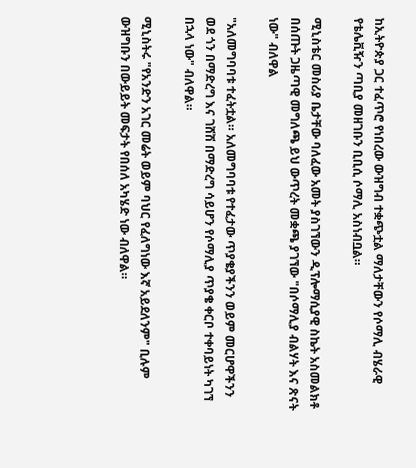ከኢትዮጵያ ጋር ተፈጥሮ የነበረው ውዝግብ ተቋጭቷል ማለታቸውን የሶማሊ ብሄራዊ የቴሌቪዥን ጣቢያ መዘገቡን ቢቢሲ ሶማሊ አስነብቧል።

ሚኒስቴር መስሪያ ቤታቸው ባለፈው አመት ያስገኘውን ዲፕሎማሲያዊ ስኬት አስመልክቶ በሰጡት ጋዜጣዊ መግለጫ ይህ ውጥረት መቋጫ ያገኘው "በሶማሊያ ብልሃት እና ጽናት ነው" ብለዋል

"አለመግባባቱ ተፈትቷል። አለመግባባቱ የተፈታው ጥያቄያችንን ወይም መርሆዋችንን ወደ ጎን በማድረግ እና ገሸሽ በማድረግ ሳይሆን የሶማሊያ ጥያቄ ቀርቦ ተቀባይነት ካገኘ በኋላ ነው" ብለዋል።

ሚኒስትሩ "የአንድን አገር መሬት ወይም ባህር የፈለግነው እኛ አይደለንም" ቢሉም ውዝግቡን በውይይት መፍታት የበሰለ አካሄድ ነው ብለዋል።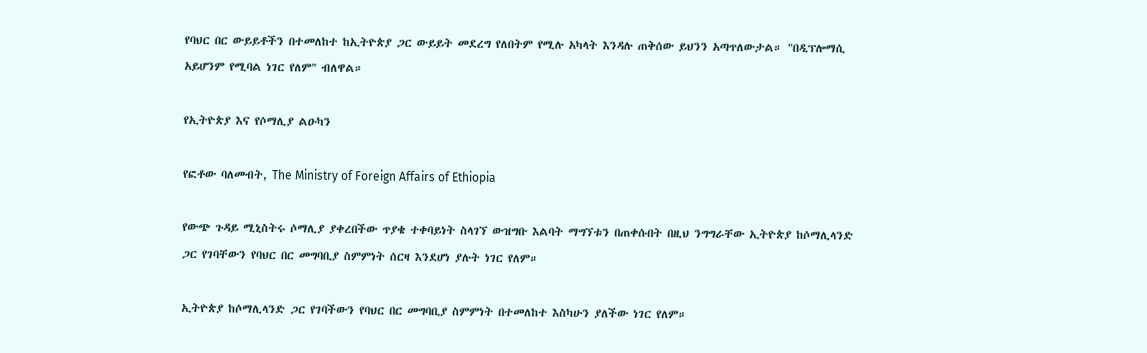የባህር በር ውይይቶችን በተመለከተ ከኢትዮጵያ ጋር ውይይት መደረግ የለበትም የሚሉ አካላት እንዳሉ ጠቅሰው ይህንን አጣጥለውታል። "በዲፕሎማሲ አይሆንም የሚባል ነገር የለም" ብለዋል።

የኢትዮጵያ እና የሶማሊያ ልዑካን

የፎቶው ባለመብት, The Ministry of Foreign Affairs of Ethiopia

የውጭ ጉዳይ ሚኒስትሩ ሶማሊያ ያቀረበችው ጥያቄ ተቀባይነት ስላገኘ ውዝግቡ እልባት ማግኘቱን በጠቀሱበት በዚህ ንግግራቸው ኢትዮጵያ ከሶማሊላንድ ጋር የገባቸውን የባህር በር መግባቢያ ስምምነት ሰርዛ እንደሆነ ያሉት ነገር የለም።

ኢትዮጵያ ከሶማሊላንድ ጋር የገባችውን የባህር በር መግባቢያ ስምምነት በተመለከተ እስካሁን ያለችው ነገር የለም።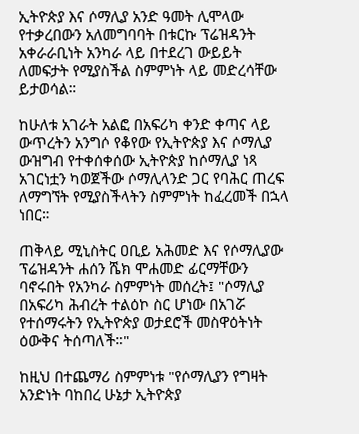ኢትዮጵያ እና ሶማሊያ አንድ ዓመት ሊሞላው የተቃረበውን አለመግባባት በቱርኩ ፕሬዝዳንት አቀራራቢነት አንካራ ላይ በተደረገ ውይይት ለመፍታት የሚያስችል ስምምነት ላይ መድረሳቸው ይታወሳል።

ከሁለቱ አገራት አልፎ በአፍሪካ ቀንድ ቀጣና ላይ ውጥረትን አንግሶ የቆየው የኢትዮጵያ እና ሶማሊያ ውዝግብ የተቀሰቀሰው ኢትዮጵያ ከሶማሊያ ነጻ አገርነቷን ካወጀችው ሶማሊላንድ ጋር የባሕር ጠረፍ ለማግኘት የሚያስችላትን ስምምነት ከፈረመች በኋላ ነበር።

ጠቅላይ ሚኒስትር ዐቢይ አሕመድ እና የሶማሊያው ፕሬዝዳንት ሐሰን ሼክ ሞሐመድ ፊርማቸውን ባኖሩበት የአንካራ ስምምነት መሰረት፤ "ሶማሊያ በአፍሪካ ሕብረት ተልዕኮ ስር ሆነው በአገሯ የተሰማሩትን የኢትዮጵያ ወታደሮች መስዋዕትነት ዕውቅና ትሰጣለች።"

ከዚህ በተጨማሪ ስምምነቱ "የሶማሊያን የግዛት አንድነት ባከበረ ሁኔታ ኢትዮጵያ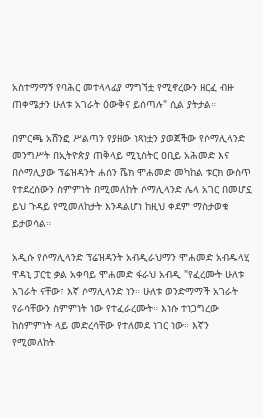አስተማማኝ የባሕር መተላላፊያ ማግኘቷ የሚኖረውን ዘርፈ ብዙ ጠቀሜታን ሁለቱ አገራት ዕውቅና ይሰጣሉ" ሲል ያትታል።

በምርጫ አሸንፎ ሥልጣን የያዘው ነጻነቷን ያወጀችው የሶማሊላንድ መንግሥት በኢትዮጵያ ጠቅላይ ሚኒስትር ዐቢይ አሕመድ እና በሶማሊያው ፕሬዝዳንት ሐሰን ሼክ ሞሐመድ መካከል ቱርክ ውስጥ የተደረሰውን ስምምነት በሚመለከት ሶማሊላንድ ሌላ አገር በመሆኗ ይህ ጉዳይ የሚመለከታት እንዳልሆነ ከዚህ ቀደም ማስታወቁ ይታወሳል።

አዲሱ የሶማሊላንድ ፕሬዝዳንት አብዲራህማን ሞሐመድ አብዱላሂ ዋዳኒ ፓርቲ ቃል አቀባይ ሞሐመድ ፋራህ አብዲ "የፈረሙት ሁለቱ አገራት ናቸው፣ እኛ ሶማሊላንድ ነን። ሁለቱ ወንድማማች አገራት የራሳቸውን ስምምነት ነው የተፈራረሙት። እነሱ ተነጋግረው ከስምምነት ላይ መድረሳቸው የተለመደ ነገር ነው። እኛን የሚመለከት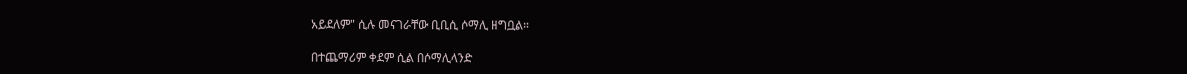አይደለም" ሲሉ መናገራቸው ቢቢሲ ሶማሊ ዘግቧል።

በተጨማሪም ቀደም ሲል በሶማሊላንድ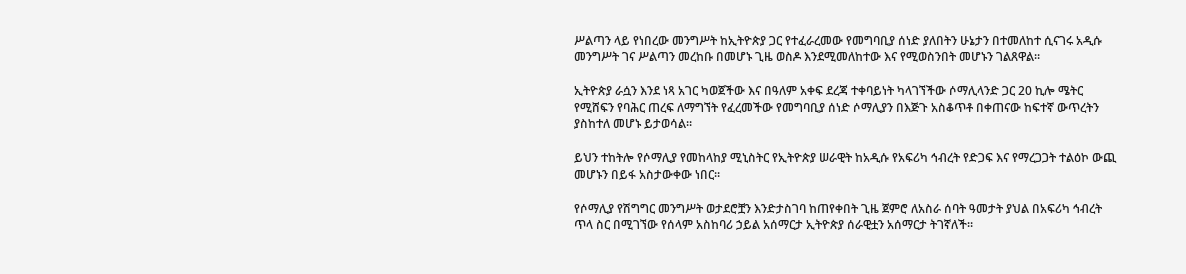ሥልጣን ላይ የነበረው መንግሥት ከኢትዮጵያ ጋር የተፈራረመው የመግባቢያ ሰነድ ያለበትን ሁኔታን በተመለከተ ሲናገሩ አዲሱ መንግሥት ገና ሥልጣን መረከቡ በመሆኑ ጊዜ ወስዶ እንደሚመለከተው እና የሚወስንበት መሆኑን ገልጸዋል።

ኢትዮጵያ ራሷን እንደ ነጻ አገር ካወጀችው እና በዓለም አቀፍ ደረጃ ተቀባይነት ካላገኘችው ሶማሊላንድ ጋር 20 ኪሎ ሜትር የሚሸፍን የባሕር ጠረፍ ለማግኘት የፈረመችው የመግባቢያ ሰነድ ሶማሊያን በእጅጉ አስቆጥቶ በቀጠናው ከፍተኛ ውጥረትን ያስከተለ መሆኑ ይታወሳል።

ይህን ተከትሎ የሶማሊያ የመከላከያ ሚኒስትር የኢትዮጵያ ሠራዊት ከአዲሱ የአፍሪካ ኅብረት የድጋፍ እና የማረጋጋት ተልዕኮ ውጪ መሆኑን በይፋ አስታውቀው ነበር።

የሶማሊያ የሽግግር መንግሥት ወታደሮቿን እንድታስገባ ከጠየቀበት ጊዜ ጀምሮ ለአስራ ሰባት ዓመታት ያህል በአፍሪካ ኅብረት ጥላ ስር በሚገኘው የሰላም አስከባሪ ኃይል አሰማርታ ኢትዮጵያ ሰራዊቷን አሰማርታ ትገኛለች።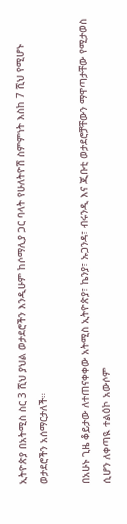ኢትዮጵያ በአትሚስ ስር 3 ሺህ ያህል ወታደሮችን እንዲሁም ከሶማሊያ ጋር ባላት የሁለትዮሽ ስምምነት እስከ 7 ሺህ የሚሆኑ ወታደሮችን አሰማርታለች።

በአሁኑ ጊዜ ቆይታው ለተጠናቀቀው አትሚስ ኢትዮጵያ፣ ኬንያ፣ ኡጋንዳ፣ ብሩንዲ እና ጂቡቲ ወታደሮቻቸውን ማዋጣታቸው የሚታወስ ሲሆን ለቀጣዪ ተልዕኮ አውሶም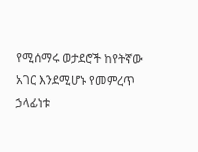የሚሰማሩ ወታደሮች ከየትኛው አገር እንደሚሆኑ የመምረጥ ኃላፊነቱ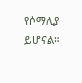የሶማሊያ ይሆናል።